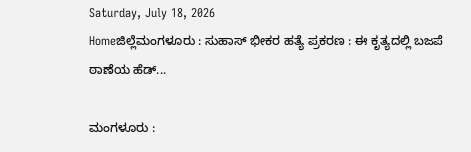Saturday, July 18, 2026
Homeಜಿಲ್ಲೆಮಂಗಳೂರು : ಸುಹಾಸ್ ಭೀಕರ ಹತ್ಯೆ ಪ್ರಕರಣ : ಈ ಕೃತ್ಯದಲ್ಲಿ ಬಜಪೆ ಠಾಣೆಯ ಹೆಡ್...

ಮಂಗಳೂರು :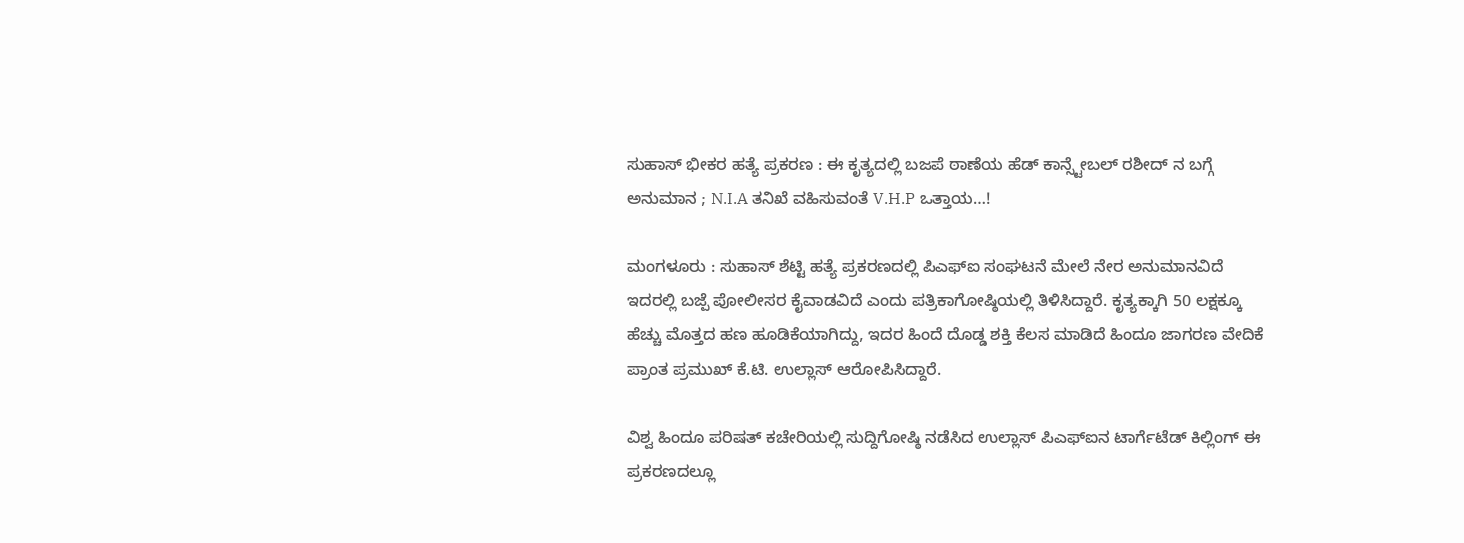ಸುಹಾಸ್ ಭೀಕರ ಹತ್ಯೆ ಪ್ರಕರಣ : ಈ ಕೃತ್ಯದಲ್ಲಿ ಬಜಪೆ ಠಾಣೆಯ ಹೆಡ್ ಕಾನ್ಸ್ಟೇಬಲ್ ರಶೀದ್ ನ ಬಗ್ಗೆ ಅನುಮಾನ ; N.I.A ತನಿಖೆ ವಹಿಸುವಂತೆ V.H.P ಒತ್ತಾಯ…!

ಮಂಗಳೂರು : ಸುಹಾಸ್ ಶೆಟ್ಟಿ ಹತ್ಯೆ ಪ್ರಕರಣದಲ್ಲಿ ಪಿಎಫ್‌ಐ ಸಂಘಟನೆ ಮೇಲೆ ನೇರ ಅನುಮಾನವಿದೆ ಇದರಲ್ಲಿ ಬಜ್ಪೆ ಪೋಲೀಸರ ಕೈವಾಡವಿದೆ ಎಂದು ಪತ್ರಿಕಾಗೋಷ್ಠಿಯಲ್ಲಿ ತಿಳಿಸಿದ್ದಾರೆ. ಕೃತ್ಯಕ್ಕಾಗಿ 50 ಲಕ್ಷಕ್ಕೂ ಹೆಚ್ಚು ಮೊತ್ತದ ಹಣ ಹೂಡಿಕೆಯಾಗಿದ್ದು, ಇದರ ಹಿಂದೆ ದೊಡ್ಡ ಶಕ್ತಿ ಕೆಲಸ ಮಾಡಿದೆ ಹಿಂದೂ ಜಾಗರಣ ವೇದಿಕೆ ಪ್ರಾಂತ ಪ್ರಮುಖ್ ಕೆ.ಟಿ. ಉಲ್ಲಾಸ್ ಆರೋಪಿಸಿದ್ದಾರೆ.

ವಿಶ್ವ ಹಿಂದೂ ಪರಿಷತ್ ಕಚೇರಿಯಲ್ಲಿ ಸುದ್ದಿಗೋಷ್ಠಿ ನಡೆಸಿದ ಉಲ್ಲಾಸ್ ಪಿಎಫ್‌ಐನ ಟಾರ್ಗೆಟೆಡ್ ಕಿಲ್ಲಿಂಗ್ ಈ ಪ್ರಕರಣದಲ್ಲೂ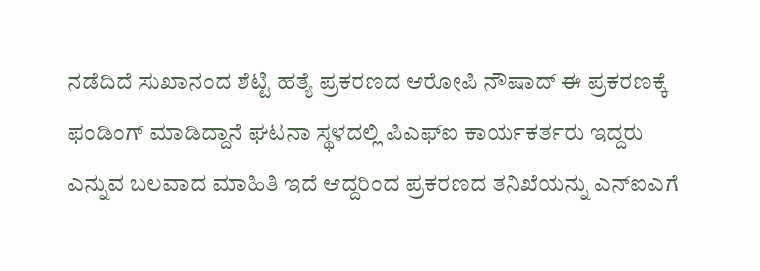ನಡೆದಿದೆ ಸುಖಾನಂದ ಶೆಟ್ಟಿ ಹತ್ಯೆ ಪ್ರಕರಣದ ಆರೋಪಿ ನೌಷಾದ್ ಈ ಪ್ರಕರಣಕ್ಕೆ ಫಂಡಿಂಗ್ ಮಾಡಿದ್ದಾನೆ ಘಟನಾ ಸ್ಥಳದಲ್ಲಿ ಪಿಎಫ್‌ಐ ಕಾರ್ಯಕರ್ತರು ಇದ್ದರು ಎನ್ನುವ ಬಲವಾದ ಮಾಹಿತಿ ಇದೆ ಆದ್ದರಿಂದ ಪ್ರಕರಣದ ತನಿಖೆಯನ್ನು ಎನ್‌ಐಎಗೆ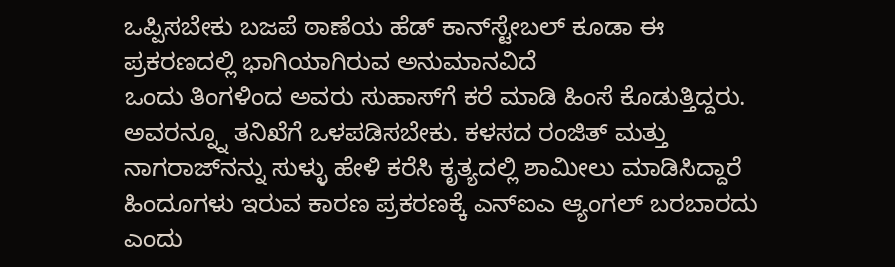ಒಪ್ಪಿಸಬೇಕು ಬಜಪೆ ಠಾಣೆಯ ಹೆಡ್ ಕಾನ್‌ಸ್ಟೇಬಲ್ ಕೂಡಾ ಈ ಪ್ರಕರಣದಲ್ಲಿ ಭಾಗಿಯಾಗಿರುವ ಅನುಮಾನವಿದೆ
ಒಂದು ತಿಂಗಳಿಂದ ಅವರು ಸುಹಾಸ್‌ಗೆ ಕರೆ ಮಾಡಿ ಹಿಂಸೆ ಕೊಡುತ್ತಿದ್ದರು. ಅವರನ್ನ್ನೂ ತನಿಖೆಗೆ ಒಳಪಡಿಸಬೇಕು. ಕಳಸದ ರಂಜಿತ್ ಮತ್ತು ನಾಗರಾಜ್‌ನನ್ನು ಸುಳ್ಳು ಹೇಳಿ ಕರೆಸಿ ಕೃತ್ಯದಲ್ಲಿ ಶಾಮೀಲು ಮಾಡಿಸಿದ್ದಾರೆ ಹಿಂದೂಗಳು ಇರುವ ಕಾರಣ ಪ್ರಕರಣಕ್ಕೆ ಎನ್‌ಐಎ ಆ್ಯಂಗಲ್ ಬರಬಾರದು ಎಂದು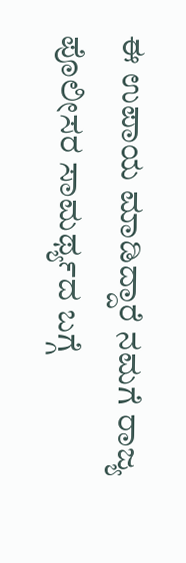ಈ ಉಪಾಯ ಮಾಡಿದ್ದಾರೆ ನಮಗೆ ರಾಜ್ಯ ಪೊಲೀಸರ ಸಾಮರ್ಥ್ಯದ ಬಗ್ಗೆ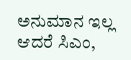ಅನುಮಾನ ಇಲ್ಲ ಆದರೆ ಸಿಎಂ,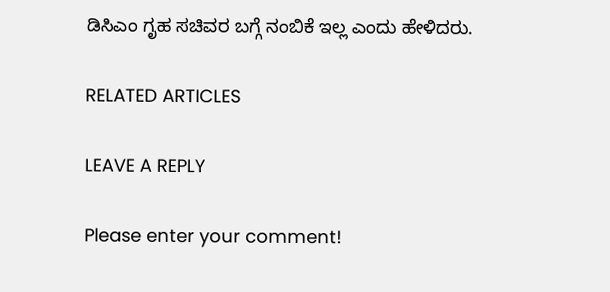ಡಿಸಿಎಂ ಗೃಹ ಸಚಿವರ ಬಗ್ಗೆ ನಂಬಿಕೆ ಇಲ್ಲ ಎಂದು ಹೇಳಿದರು.

RELATED ARTICLES

LEAVE A REPLY

Please enter your comment!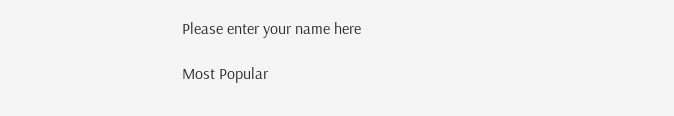Please enter your name here

Most Popular